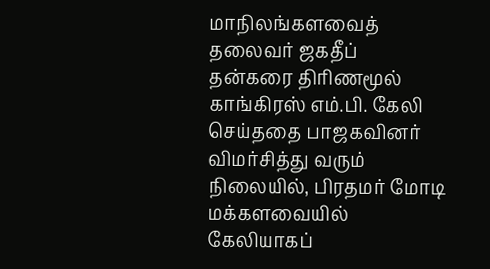மாநிலங்களவைத் தலைவர் ஜகதீப் தன்கரை திரிணமூல் காங்கிரஸ் எம்.பி. கேலி செய்ததை பாஜகவினர் விமர்சித்து வரும் நிலையில், பிரதமர் மோடி மக்களவையில் கேலியாகப்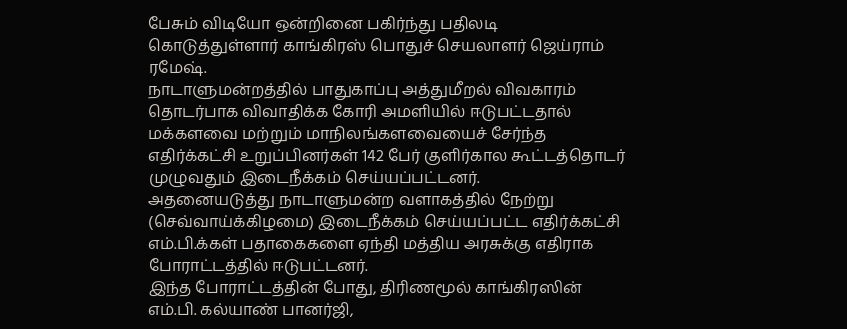பேசும் விடியோ ஒன்றினை பகிர்ந்து பதிலடி கொடுத்துள்ளார் காங்கிரஸ் பொதுச் செயலாளர் ஜெய்ராம் ரமேஷ்.
நாடாளுமன்றத்தில் பாதுகாப்பு அத்துமீறல் விவகாரம் தொடர்பாக விவாதிக்க கோரி அமளியில் ஈடுபட்டதால் மக்களவை மற்றும் மாநிலங்களவையைச் சேர்ந்த எதிர்க்கட்சி உறுப்பினர்கள் 142 பேர் குளிர்கால கூட்டத்தொடர் முழுவதும் இடைநீக்கம் செய்யப்பட்டனர்.
அதனையடுத்து நாடாளுமன்ற வளாகத்தில் நேற்று (செவ்வாய்க்கிழமை) இடைநீக்கம் செய்யப்பட்ட எதிர்க்கட்சி எம்.பி.க்கள் பதாகைகளை ஏந்தி மத்திய அரசுக்கு எதிராக போராட்டத்தில் ஈடுபட்டனர்.
இந்த போராட்டத்தின் போது, திரிணமூல் காங்கிரஸின் எம்.பி. கல்யாண் பானர்ஜி,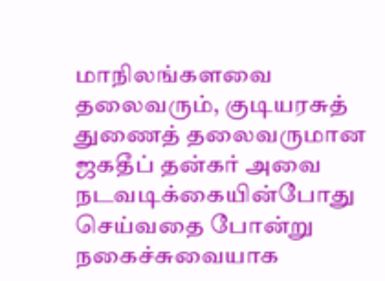மாநிலங்களவை தலைவரும், குடியரசுத் துணைத் தலைவருமான ஜகதீப் தன்கர் அவை நடவடிக்கையின்போது செய்வதை போன்று நகைச்சுவையாக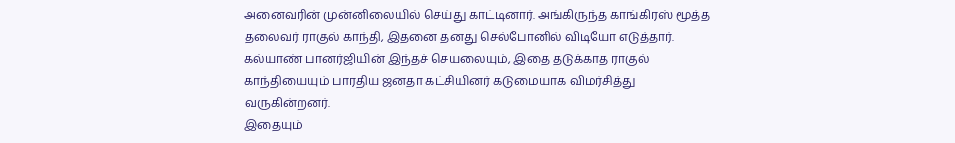அனைவரின் முன்னிலையில் செய்து காட்டினார். அங்கிருந்த காங்கிரஸ் மூத்த தலைவர் ராகுல் காந்தி, இதனை தனது செல்போனில் விடியோ எடுத்தார்.
கல்யாண் பானர்ஜியின் இந்தச் செயலையும், இதை தடுக்காத ராகுல் காந்தியையும் பாரதிய ஜனதா கட்சியினர் கடுமையாக விமர்சித்து வருகின்றனர்.
இதையும்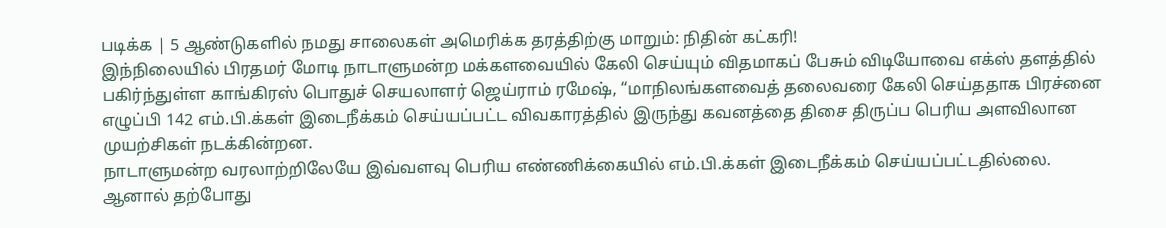படிக்க | 5 ஆண்டுகளில் நமது சாலைகள் அமெரிக்க தரத்திற்கு மாறும்: நிதின் கட்கரி!
இந்நிலையில் பிரதமர் மோடி நாடாளுமன்ற மக்களவையில் கேலி செய்யும் விதமாகப் பேசும் விடியோவை எக்ஸ் தளத்தில் பகிர்ந்துள்ள காங்கிரஸ் பொதுச் செயலாளர் ஜெய்ராம் ரமேஷ், “மாநிலங்களவைத் தலைவரை கேலி செய்ததாக பிரச்னை எழுப்பி 142 எம்.பி.க்கள் இடைநீக்கம் செய்யப்பட்ட விவகாரத்தில் இருந்து கவனத்தை திசை திருப்ப பெரிய அளவிலான முயற்சிகள் நடக்கின்றன.
நாடாளுமன்ற வரலாற்றிலேயே இவ்வளவு பெரிய எண்ணிக்கையில் எம்.பி.க்கள் இடைநீக்கம் செய்யப்பட்டதில்லை. ஆனால் தற்போது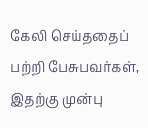கேலி செய்ததைப் பற்றி பேசுபவர்கள், இதற்கு முன்பு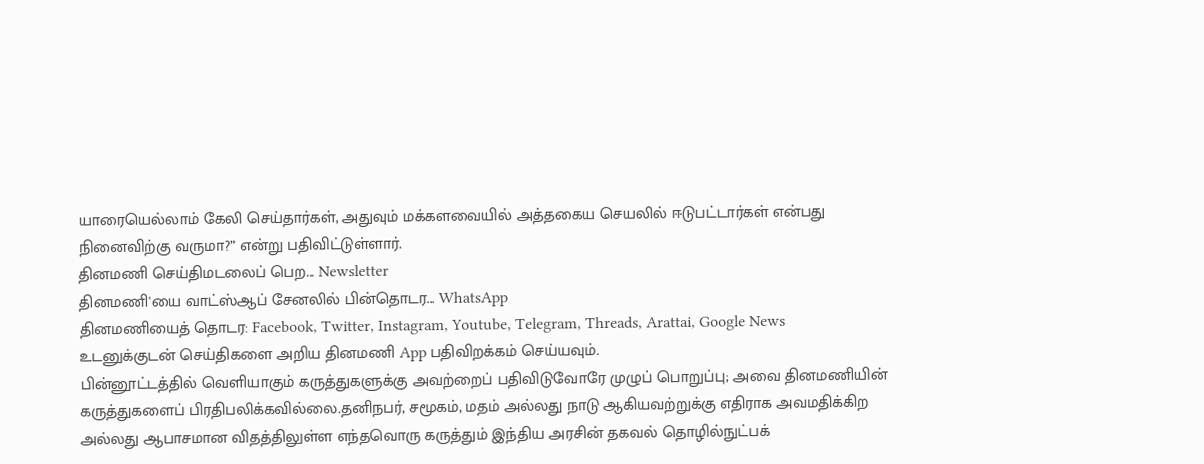யாரையெல்லாம் கேலி செய்தார்கள், அதுவும் மக்களவையில் அத்தகைய செயலில் ஈடுபட்டார்கள் என்பது நினைவிற்கு வருமா?” என்று பதிவிட்டுள்ளார்.
தினமணி செய்திமடலைப் பெற... Newsletter
தினமணி'யை வாட்ஸ்ஆப் சேனலில் பின்தொடர... WhatsApp
தினமணியைத் தொடர: Facebook, Twitter, Instagram, Youtube, Telegram, Threads, Arattai, Google News
உடனுக்குடன் செய்திகளை அறிய தினமணி App பதிவிறக்கம் செய்யவும்.
பின்னூட்டத்தில் வெளியாகும் கருத்துகளுக்கு அவற்றைப் பதிவிடுவோரே முழுப் பொறுப்பு; அவை தினமணியின் கருத்துகளைப் பிரதிபலிக்கவில்லை.தனிநபர், சமூகம், மதம் அல்லது நாடு ஆகியவற்றுக்கு எதிராக அவமதிக்கிற அல்லது ஆபாசமான விதத்திலுள்ள எந்தவொரு கருத்தும் இந்திய அரசின் தகவல் தொழில்நுட்பக்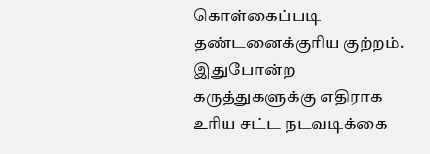கொள்கைப்படி தண்டனைக்குரிய குற்றம். இதுபோன்ற கருத்துகளுக்கு எதிராக உரிய சட்ட நடவடிக்கை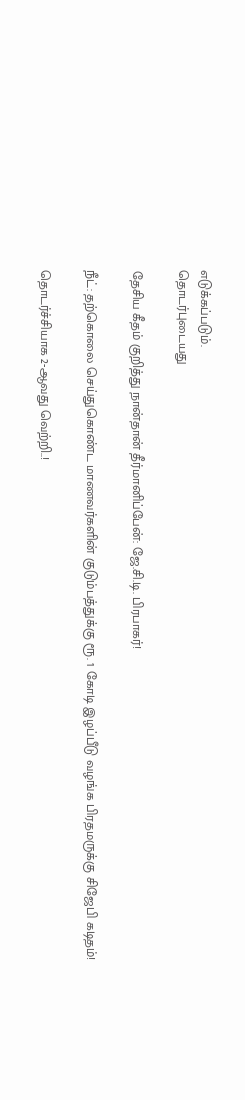எடுக்கப்படும்.
தொடர்புடையது

தேசிய கீதம் குறித்து நான்தான் தீர்மானிப்பேன்: ஜே.சி.டி. பிரபாகர்!

நீட்: தற்கொலை செய்துகொண்ட மாணவர்களின் குடும்பத்துக்கு ரூ. 1 கோடி இழப்பீடு வழங்க பிரதமருக்கு சிஜேபி கடிதம்!

தொடர்ச்சியாக 2-ஆவது வெற்றி..!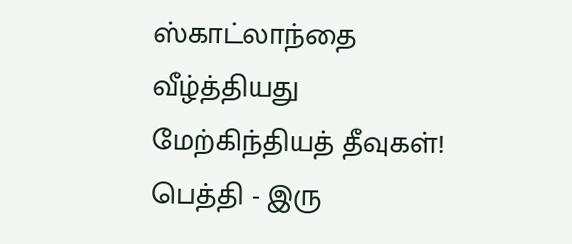ஸ்காட்லாந்தை வீழ்த்தியது மேற்கிந்தியத் தீவுகள்!
பெத்தி - இரு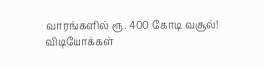வாரங்களில் ரூ. 400 கோடி வசூல்!
விடியோக்கள்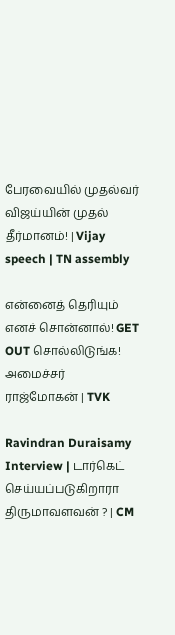பேரவையில் முதல்வர் விஜய்யின் முதல் தீர்மானம்! | Vijay speech | TN assembly

என்னைத் தெரியும் எனச் சொன்னால்! GET OUT சொல்லிடுங்க! அமைச்சர் ராஜ்மோகன் | TVK

Ravindran Duraisamy Interview | டார்கெட் செய்யப்படுகிறாரா திருமாவளவன் ? | CM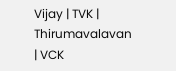Vijay | TVK | Thirumavalavan | VCK